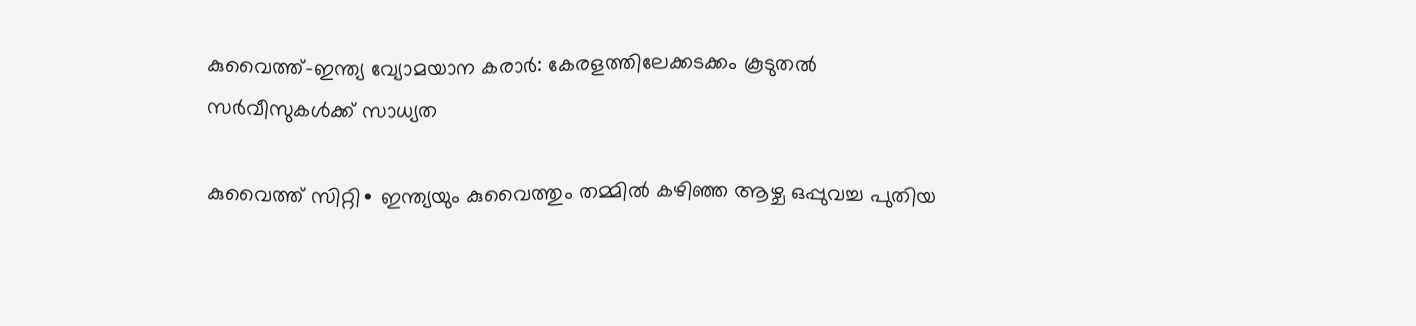കുവൈത്ത്–ഇന്ത്യ വ്യോമയാന കരാർ: കേരളത്തിലേക്കടക്കം കൂടുതൽ സർവീസുകൾക്ക് സാധ്യത

കുവൈത്ത് സിറ്റി∙ ഇന്ത്യയും കുവൈത്തും തമ്മിൽ കഴിഞ്ഞ ആഴ്ച ഒപ്പുവച്ച പുതിയ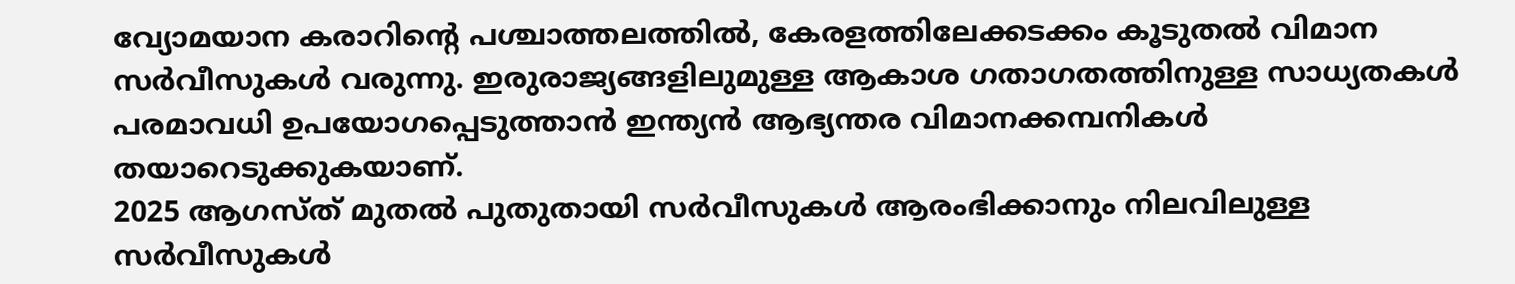വ്യോമയാന കരാറിന്റെ പശ്ചാത്തലത്തിൽ, കേരളത്തിലേക്കടക്കം കൂടുതൽ വിമാന സർവീസുകൾ വരുന്നു. ഇരുരാജ്യങ്ങളിലുമുള്ള ആകാശ ഗതാഗതത്തിനുള്ള സാധ്യതകൾ പരമാവധി ഉപയോഗപ്പെടുത്താൻ ഇന്ത്യൻ ആഭ്യന്തര വിമാനക്കമ്പനികൾ തയാറെടുക്കുകയാണ്.
2025 ആഗസ്ത് മുതൽ പുതുതായി സർവീസുകൾ ആരംഭിക്കാനും നിലവിലുള്ള സർവീസുകൾ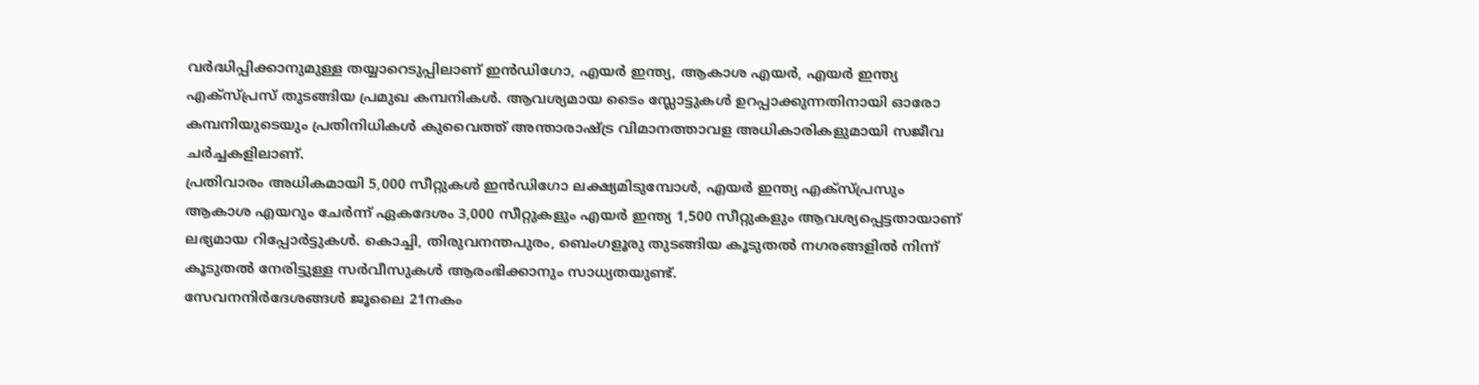വർദ്ധിപ്പിക്കാനുമുള്ള തയ്യാറെടുപ്പിലാണ് ഇൻഡിഗോ, എയർ ഇന്ത്യ, ആകാശ എയർ, എയർ ഇന്ത്യ എക്സ്പ്രസ് തുടങ്ങിയ പ്രമുഖ കമ്പനികൾ. ആവശ്യമായ ടൈം സ്ലോട്ടുകൾ ഉറപ്പാക്കുന്നതിനായി ഓരോ കമ്പനിയുടെയും പ്രതിനിധികൾ കുവൈത്ത് അന്താരാഷ്ട്ര വിമാനത്താവള അധികാരികളുമായി സജീവ ചർച്ചകളിലാണ്.
പ്രതിവാരം അധികമായി 5,000 സീറ്റുകൾ ഇൻഡിഗോ ലക്ഷ്യമിടുമ്പോൾ, എയർ ഇന്ത്യ എക്സ്പ്രസും ആകാശ എയറും ചേർന്ന് ഏകദേശം 3,000 സീറ്റുകളും എയർ ഇന്ത്യ 1,500 സീറ്റുകളും ആവശ്യപ്പെട്ടതായാണ് ലഭ്യമായ റിപ്പോർട്ടുകൾ. കൊച്ചി, തിരുവനന്തപുരം, ബെംഗളൂരു തുടങ്ങിയ കൂടുതൽ നഗരങ്ങളിൽ നിന്ന് കൂടുതൽ നേരിട്ടുള്ള സർവീസുകൾ ആരംഭിക്കാനും സാധ്യതയുണ്ട്.
സേവനനിർദേശങ്ങൾ ജൂലൈ 21നകം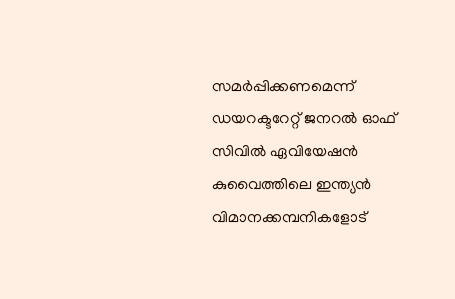സമർപ്പിക്കണമെന്ന് ഡയറക്ടറേറ്റ് ജനറൽ ഓഫ് സിവിൽ ഏവിയേഷൻ കുവൈത്തിലെ ഇന്ത്യൻ വിമാനക്കമ്പനികളോട്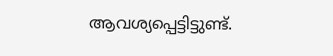ആവശ്യപ്പെട്ടിട്ടുണ്ട്.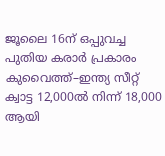ജൂലൈ 16ന് ഒപ്പുവച്ച പുതിയ കരാർ പ്രകാരം കുവൈത്ത്–ഇന്ത്യ സീറ്റ് ക്വാട്ട 12,000ൽ നിന്ന് 18,000 ആയി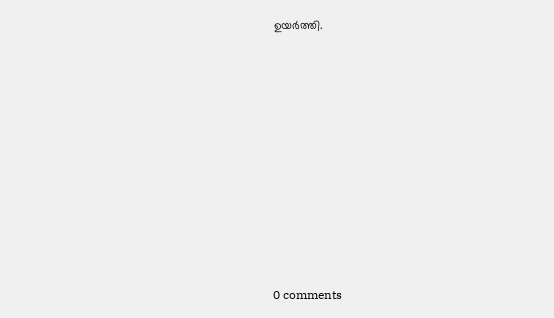ഉയർത്തി.










0 comments